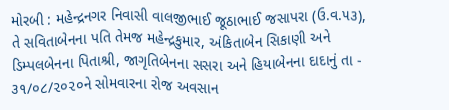મોરબી : મહેન્દ્રનગર નિવાસી વાલજીભાઈ જૂઠાભાઈ જસાપરા (ઉ.વ.૫૩), તે સવિતાબેનના પતિ તેમજ મહેન્દ્રકુમાર, અંકિતાબેન સિકાણી અને ડિમ્પલબેનના પિતાશ્રી, જાગૃતિબેનના સસરા અને હિયાબેનના દાદાનું તા - ૩૧/૦૮/૨૦૨૦ને સોમવારના રોજ અવસાન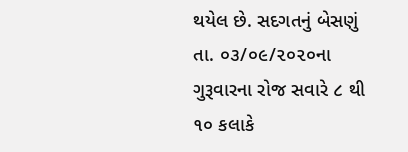થયેલ છે. સદગતનું બેસણું તા. ૦૩/૦૯/૨૦૨૦ના ગુરૂવારના રોજ સવારે ૮ થી ૧૦ કલાકે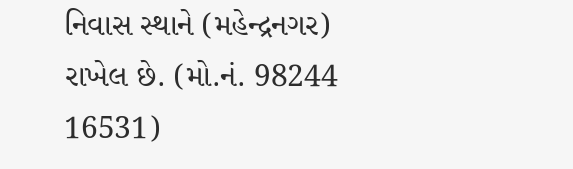નિવાસ સ્થાને (મહેન્દ્રનગર) રાખેલ છે. (મો.નં. 98244 16531)